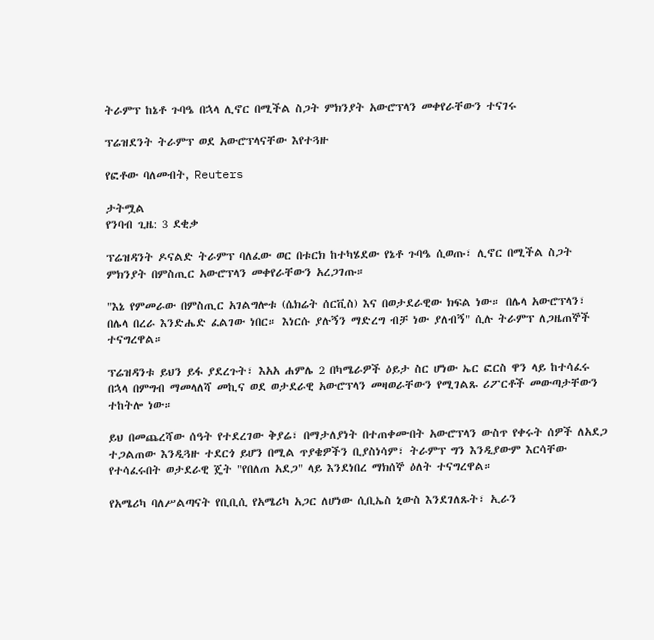ትራምፕ ከኔቶ ጉባዔ በኋላ ሊኖር በሚችል ስጋት ምክንያት አውሮፕላን መቀየራቸውን ተናገሩ

ፕሬዝደንት ትራምፕ ወደ አውሮፕላናቸው እየተጓዙ

የፎቶው ባለመብት, Reuters

ታትሟል
የንባብ ጊዜ: 3 ደቂቃ

ፕሬዝዳንት ዶናልድ ትራምፕ ባለፈው ወር በቱርክ ከተካሄደው የኔቶ ጉባዔ ሲወጡ፣ ሊኖር በሚችል ስጋት ምክንያት በምስጢር አውሮፕላን መቀየራቸውን አረጋገጡ።

"እኔ የምመራው በምስጢር አገልግሎቱ (ሴክሬት ሰርቪስ) እና በወታደራዊው ክፍል ነው። በሌላ አውሮፕላን፣ በሌላ በረራ እንድሔድ ፈልገው ነበር። እነርሱ ያሉኝን ማድረግ ብቻ ነው ያለብኝ" ሲሉ ትራምፕ ለጋዜጠኞች ተናግረዋል።

ፕሬዝዳንቱ ይህን ይፋ ያደረጉት፣ እአአ ሐምሌ 2 በካሜራዎች ዕይታ ስር ሆነው ኤር ፎርስ ዋን ላይ ከተሳፈሩ በኋላ በምግብ ማመላለሻ መኪና ወደ ወታደራዊ አውሮፕላን መዛወራቸውን የሚገልጹ ሪፖርቶች መውጣታቸውን ተከትሎ ነው።

ይህ በመጨረሻው ሰዓት የተደረገው ቅያሬ፣ በማታለያነት በተጠቀሙበት አውሮፕላን ውስጥ የቀሩት ሰዎች ለአደጋ ተጋልጠው እንዲጓዙ ተደርጎ ይሆን በሚል ጥያቄዎችን ቢያስነሳም፣ ትራምፕ ግን እንዲያውም እርሳቸው የተሳፈሩበት ወታደራዊ ጄት "የበለጠ አደጋ" ላይ እንደነበረ ማክሰኞ ዕለት ተናግረዋል።

የአሜሪካ ባለሥልጣናት የቢቢሲ የአሜሪካ አጋር ለሆነው ሲቢኤስ ኒውስ እንደገለጹት፣ ኢራን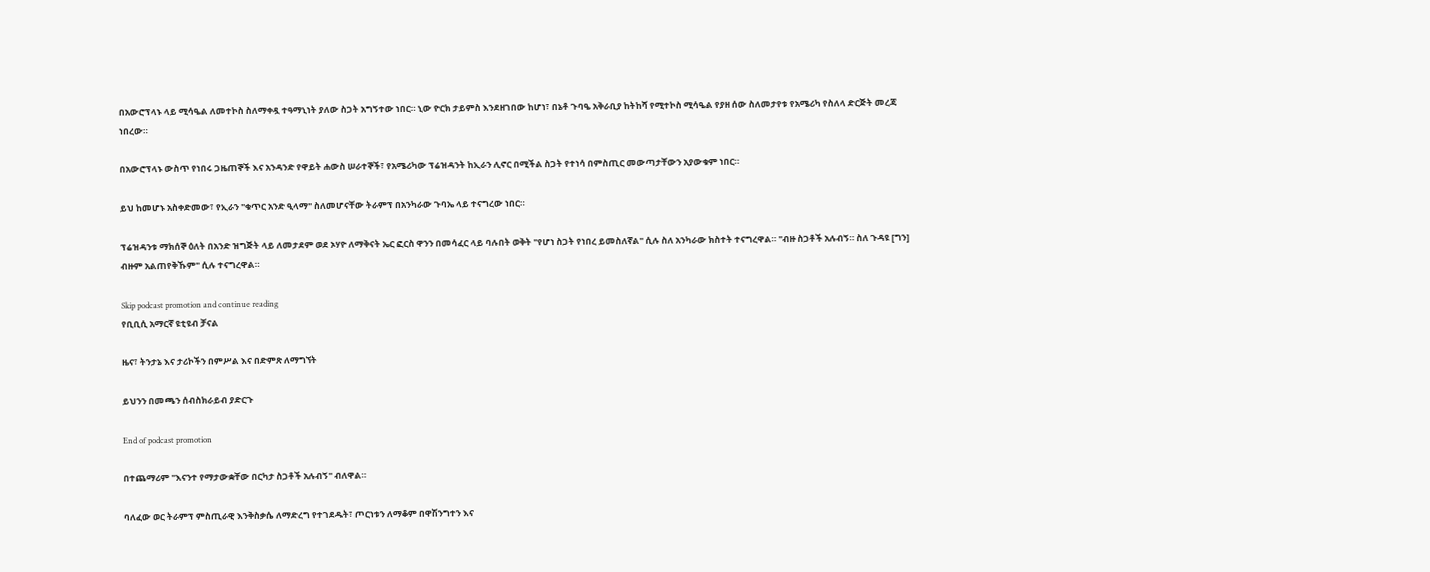በአውሮፕላኑ ላይ ሚሳዔል ለመተኮስ ስለማቀዷ ተዓማኒነት ያለው ስጋት አግኝተው ነበር። ኒው ዮርክ ታይምስ እንደዘገበው ከሆነ፣ በኔቶ ጉባዔ አቅራቢያ ከትከሻ የሚተኮስ ሚሳዔል የያዘ ሰው ስለመታየቱ የአሜሪካ የስለላ ድርጅት መረጃ ነበረው።

በአውሮፕላኑ ውስጥ የነበሩ ጋዜጠኞች እና አንዳንድ የዋይት ሐውስ ሠራተኞች፣ የአሜሪካው ፕሬዝዳንት ከኢራን ሊኖር በሚችል ስጋት የተነሳ በምስጢር መውጣታቸውን አያውቁም ነበር።

ይህ ከመሆኑ አስቀድመው፣ የኢራን "ቁጥር አንድ ዒላማ" ስለመሆናቸው ትራምፕ በአንካራው ጉባኤ ላይ ተናግረው ነበር።

ፕሬዝዳንቱ ማክሰኞ ዕለት በአንድ ዝግጅት ላይ ለመታደም ወደ ኦሃዮ ለማቅናት ኤር ፎርስ ዋንን በመሳፈር ላይ ባሉበት ወቅት "የሆነ ስጋት የነበረ ይመስለኛል" ሲሉ ስለ አንካራው ክስተት ተናግረዋል። "ብዙ ስጋቶች አሉብኝ። ስለ ጉዳዩ [ግን] ብዙም አልጠየቅኹም" ሲሉ ተናግረዋል።

Skip podcast promotion and continue reading
የቢቢሲ አማርኛ ዩቲዩብ ቻናል

ዜና፣ ትንታኔ እና ታሪኮችን በምሥል እና በድምጽ ለማግኘት

ይህንን በመጫን ሰብስክራይብ ያድርጉ

End of podcast promotion

በተጨማሪም "እናንተ የማታውቋቸው በርካታ ስጋቶች አሉብኝ" ብለዋል።

ባለፈው ወር ትራምፕ ምስጢራዊ እንቅስቃሴ ለማድረግ የተገደዱት፣ ጦርነቱን ለማቆም በዋሽንግተን እና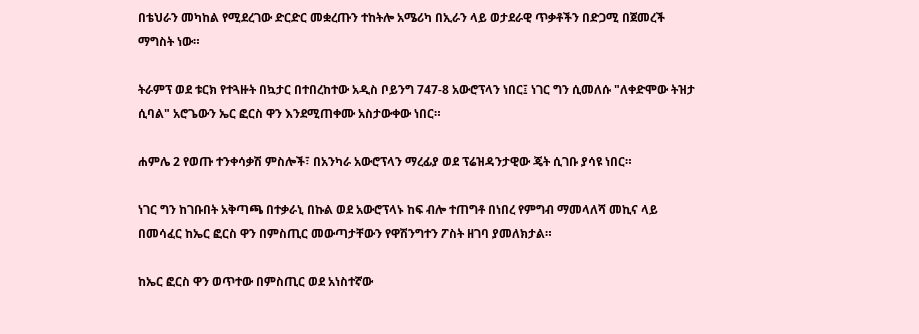በቴህራን መካከል የሚደረገው ድርድር መቋረጡን ተከትሎ አሜሪካ በኢራን ላይ ወታደራዊ ጥቃቶችን በድጋሚ በጀመረች ማግስት ነው።

ትራምፕ ወደ ቱርክ የተጓዙት በኳታር በተበረከተው አዲስ ቦይንግ 747-8 አውሮፕላን ነበር፤ ነገር ግን ሲመለሱ "ለቀድሞው ትዝታ ሲባል" አሮጌውን ኤር ፎርስ ዋን እንደሚጠቀሙ አስታውቀው ነበር።

ሐምሌ 2 የወጡ ተንቀሳቃሽ ምስሎች፣ በአንካራ አውሮፕላን ማረፊያ ወደ ፕሬዝዳንታዊው ጄት ሲገቡ ያሳዩ ነበር።

ነገር ግን ከገቡበት አቅጣጫ በተቃራኒ በኩል ወደ አውሮፕላኑ ከፍ ብሎ ተጠግቶ በነበረ የምግብ ማመላለሻ መኪና ላይ በመሳፈር ከኤር ፎርስ ዋን በምስጢር መውጣታቸውን የዋሽንግተን ፖስት ዘገባ ያመለክታል።

ከኤር ፎርስ ዋን ወጥተው በምስጢር ወደ አነስተኛው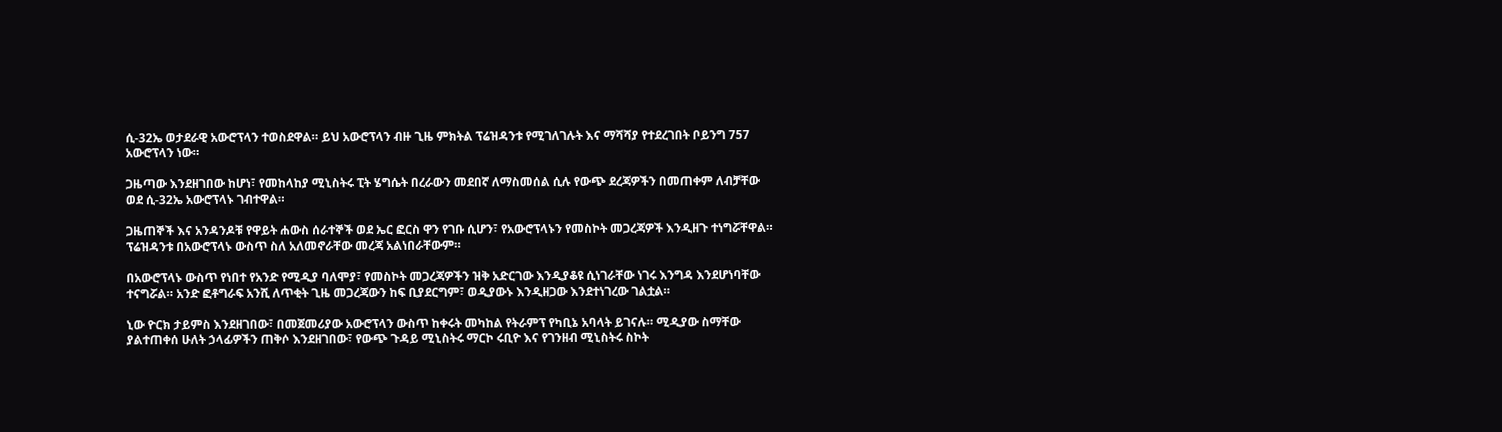ሲ-32ኤ ወታደራዊ አውሮፕላን ተወስደዋል። ይህ አውሮፕላን ብዙ ጊዜ ምክትል ፕሬዝዳንቱ የሚገለገሉት እና ማሻሻያ የተደረገበት ቦይንግ 757 አውሮፕላን ነው።

ጋዜጣው እንደዘገበው ከሆነ፣ የመከላከያ ሚኒስትሩ ፒት ሄግሴት በረራውን መደበኛ ለማስመሰል ሲሉ የውጭ ደረጃዎችን በመጠቀም ለብቻቸው ወደ ሲ-32ኤ አውሮፕላኑ ገብተዋል።

ጋዜጠኞች እና አንዳንዶቹ የዋይት ሐውስ ሰራተኞች ወደ ኤር ፎርስ ዋን የገቡ ሲሆን፣ የአውሮፕላኑን የመስኮት መጋረጃዎች እንዲዘጉ ተነግሯቸዋል። ፕሬዝዳንቱ በአውሮፕላኑ ውስጥ ስለ አለመኖራቸው መረጃ አልነበራቸውም።

በአውሮፕላኑ ውስጥ የነበተ የአንድ የሚዲያ ባለሞያ፣ የመስኮት መጋረጃዎችን ዝቅ አድርገው እንዲያቆዩ ሲነገራቸው ነገሩ እንግዳ እንደሆነባቸው ተናግሯል። አንድ ፎቶግራፍ አንሺ ለጥቂት ጊዜ መጋረጃውን ከፍ ቢያደርግም፣ ወዲያውኑ እንዲዘጋው እንደተነገረው ገልቷል።

ኒው ዮርክ ታይምስ እንደዘገበው፣ በመጀመሪያው አውሮፕላን ውስጥ ከቀሩት መካከል የትራምፕ የካቢኔ አባላት ይገናሉ። ሚዲያው ስማቸው ያልተጠቀሰ ሁለት ኃላፊዎችን ጠቅሶ እንደዘገበው፣ የውጭ ጉዳይ ሚኒስትሩ ማርኮ ሩቢዮ እና የገንዘብ ሚኒስትሩ ስኮት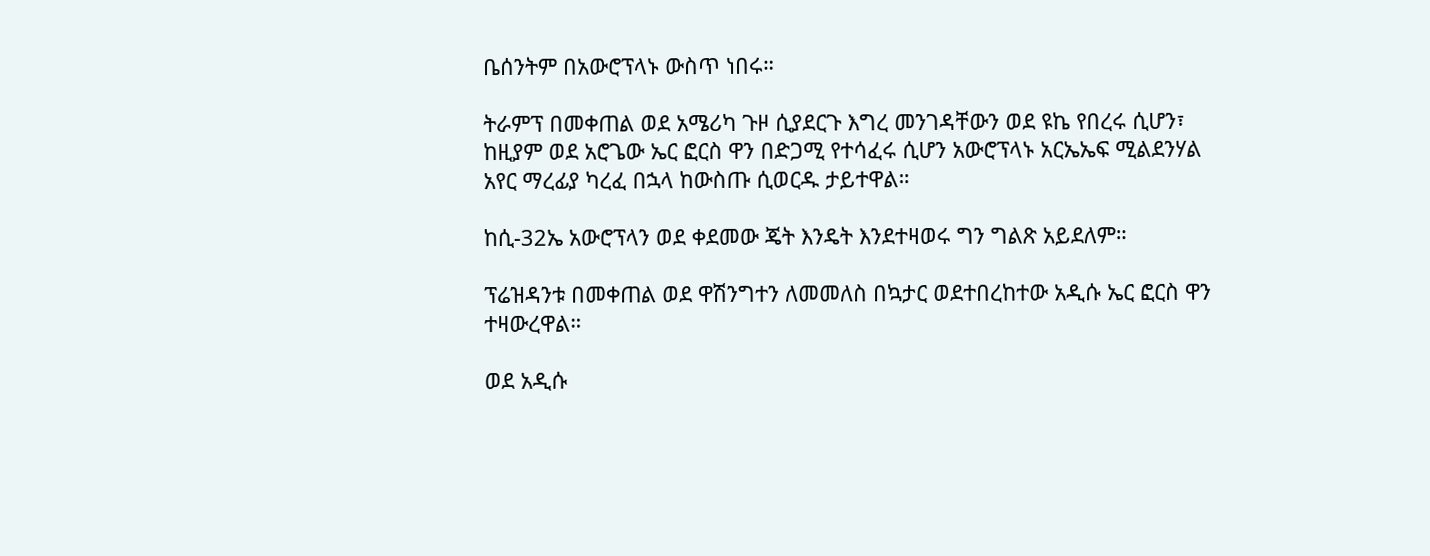ቤሰንትም በአውሮፕላኑ ውስጥ ነበሩ።

ትራምፕ በመቀጠል ወደ አሜሪካ ጉዞ ሲያደርጉ እግረ መንገዳቸውን ወደ ዩኬ የበረሩ ሲሆን፣ ከዚያም ወደ አሮጌው ኤር ፎርስ ዋን በድጋሚ የተሳፈሩ ሲሆን አውሮፕላኑ አርኤኤፍ ሚልደንሃል አየር ማረፊያ ካረፈ በኋላ ከውስጡ ሲወርዱ ታይተዋል።

ከሲ-32ኤ አውሮፕላን ወደ ቀደመው ጄት እንዴት እንደተዛወሩ ግን ግልጽ አይደለም።

ፕሬዝዳንቱ በመቀጠል ወደ ዋሽንግተን ለመመለስ በኳታር ወደተበረከተው አዲሱ ኤር ፎርስ ዋን ተዛውረዋል።

ወደ አዲሱ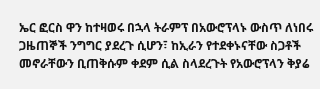ኤር ፎርስ ዋን ከተዛወሩ በኋላ ትራምፕ በአውሮፕላኑ ውስጥ ለነበሩ ጋዜጠኞች ንግግር ያደረጉ ሲሆን፣ ከኢራን የተደቀኑናቸው ስጋቶች መኖራቸውን ቢጠቅሱም ቀደም ሲል ስላደረጉት የአውሮፕላን ቅያሬ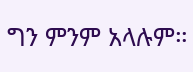ግን ምንም አላሉም።